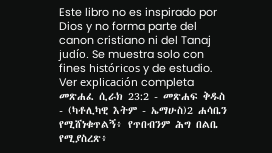Este libro no es inspirado por Dios y no forma parte del canon cristiano ni del Tanaj judío. Se muestra solo con fines históricos y de estudio. Ver explicación completa መጽሐፈ ሲራክ 23:2 - መጽሐፍ ቅዱስ - (ካቶሊካዊ እትም - ኤማሁስ)2 ሐሳቤን የሚሸነቁጥልኝ፥ የጥበብንም ሕግ በልቤ የሚያስረጽ፥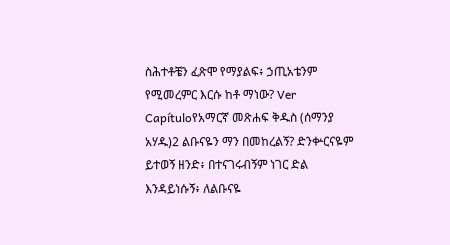ስሕተቶቼን ፈጽሞ የማያልፍ፥ ኃጢአቴንም የሚመረምር እርሱ ከቶ ማነው? Ver Capítuloየአማርኛ መጽሐፍ ቅዱስ (ሰማንያ አሃዱ)2 ልቡናዬን ማን በመከረልኝ? ድንቍርናዬም ይተወኝ ዘንድ፥ በተናገሩብኝም ነገር ድል እንዳይነሱኝ፥ ለልቡናዬ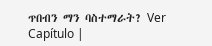ጥበብን ማን ባስተማራት? Ver Capítulo |